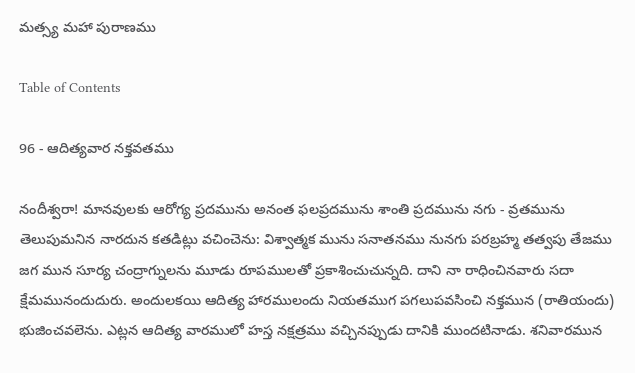మత్స్య మహా పురాణము

Table of Contents

96 - ఆదిత్యవార నక్తవతము

నందీశ్వరా! మానవులకు ఆరోగ్య ప్రదమును అనంత ఫలప్రదమును శాంతి ప్రదమును నగు - వ్రతమును తెలుపుమనిన నారదున కతడిట్లు వచించెను: విశ్వాత్మక మును సనాతనము నునగు పరబ్రహ్మ తత్వపు తేజము జగ మున సూర్య చంద్రాగ్నులను మూడు రూపములతో ప్రకాశించుచున్నది. దాని నా రాధించినవారు సదా క్షేమమునందుదురు. అందులకయి ఆదిత్య హారములందు నియతముగ పగలుపవసించి నక్తమున (రాతియందు) భుజించవలెను. ఎట్లన ఆదిత్య వారములో హస్త నక్షత్రము వచ్చినప్పుడు దానికి ముందటినాడు. శనివారమున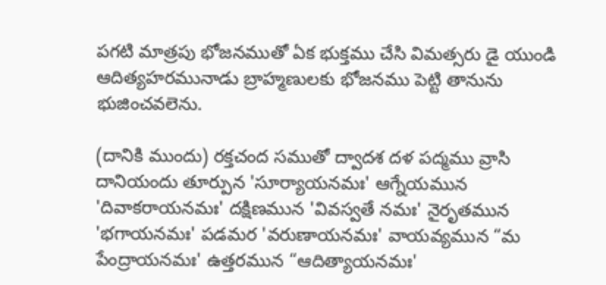పగటి మాత్రపు భోజనముతో ఏక భుక్తము చేసి విమత్సరు డై యుండి ఆదిత్యహరమునాడు బ్రాహ్మణులకు భోజనము పెట్టి తానును భుజించవలెను.

(దానికి ముందు) రక్తచంద సముతో ద్వాదశ దళ పద్మము వ్రాసి దానియందు తూర్పున 'సూర్యాయనమః' ఆగ్నేయమున 'దివాకరాయనమః' దక్షిణమున 'వివస్వతే నమః' నైరృతమున 'భగాయనమః' పడమర 'వరుణాయనమః' వాయవ్యమున “మ పేంద్రాయనమః' ఉత్తరమున “ఆదిత్యాయనమః'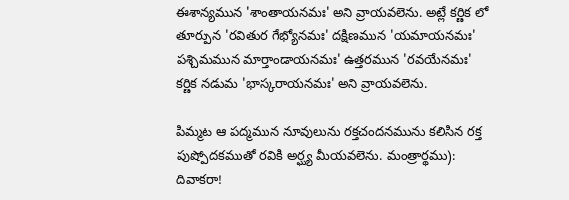ఈశాన్యమున 'శాంతాయనమః' అని వ్రాయవలెను. అట్లే కర్ణిక లో తూర్పున 'రవితుర గేభ్యోనమః' దక్షిణమున 'యమాయనమః' పశ్చిమమున మార్తాండాయనమః' ఉత్తరమున 'రవయేనమః' కర్ణిక నడుమ 'భాస్కరాయనమః' అని వ్రాయవలెను.

పిమ్మట ఆ పద్మమున నూవులును రక్తచందనమును కలిసిన రక్త పుష్పోదకముతో రవికి అర్ఘ్య మీయవలెను. మంత్రార్థము): దివాకరా!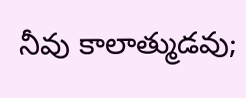నీవు కాలాత్ముడవు;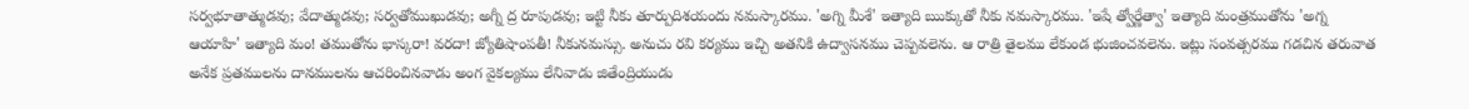సర్వభూతాత్ముడవు; వేదాత్ముడవు; సర్వతోముఖుడవు; అగ్నీ ద్ర రూపుడవు; ఇట్టి నీకు తూర్పుదిశయందు నమస్కారము. 'అగ్ని మీశే' ఇత్యాది ఋక్కుతో నీకు నమస్కారము. 'ఇషే త్వోర్ణేత్వా' ఇత్యాది మంత్రముతోను 'అగ్న ఆయాహి' ఇత్యాది మం! తముతోను భాస్కరా! వరదా! జ్యోతిషాంపతీ! నీకునమస్సు. అనుచు రవి కర్యము ఇచ్చి అతనికి ఉద్వాసనము చెప్పవలెను. ఆ రాత్రి తైలము లేకుండ భుజించవలెను. ఇట్లు సంవత్సరము గడచిన తరువాత అనేక ప్రతములను దానములను ఆచరించినవాడు అంగ వైకల్యము లేనివాడు జితేంద్రియుడు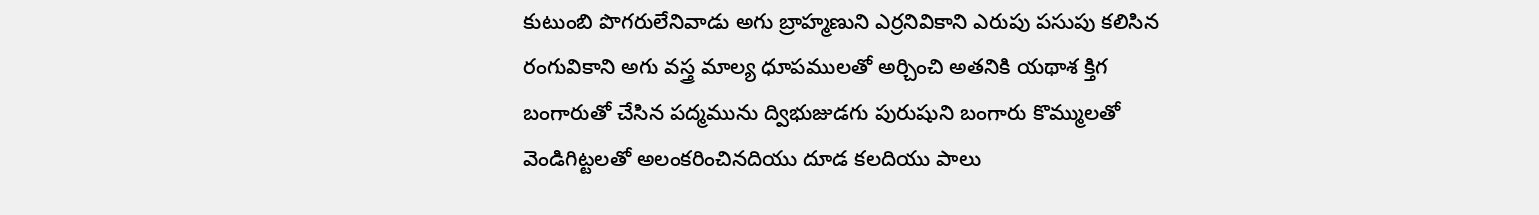కుటుంబి పొగరులేనివాడు అగు బ్రాహ్మణుని ఎర్రనివికాని ఎరుపు పసుపు కలిసిన రంగువికాని అగు వస్త్ర మాల్య ధూపములతో అర్చించి అతనికి యథాశ క్తిగ బంగారుతో చేసిన పద్మమును ద్విభుజుడగు పురుషుని బంగారు కొమ్ములతో వెండిగిట్టలతో అలంకరించినదియు దూడ కలదియు పాలు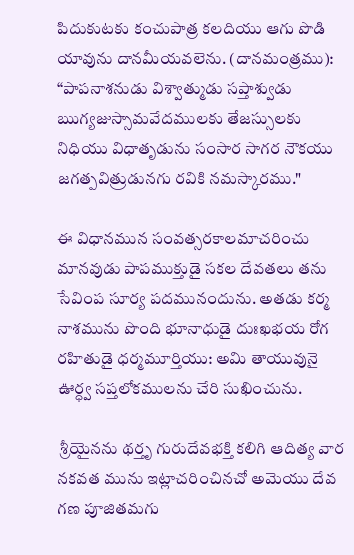పిదుకుటకు కంచుపాత్ర కలదియు ఆగు పొడి యావును దానమీయవలెను. (దానమంత్రము): “పాపనాశనుడు విశ్వాత్ముడు సప్తాశ్వుడు ఋగ్యజుస్సామవేదములకు తేజస్సులకు నిధియు విధాతృడును సంసార సాగర నౌకయు జగత్పవిత్రుడునగు రవికి నమస్కారము."

ఈ విధానమున సంవత్సరకాలమాచరించు మానవుడు పాపముక్తుడై సకల దేవతలు తను సేవింప సూర్య పదమునందును. అతడు కర్మ నాశమును పొంది భూనాధుడై దుఃఖభయ రోగ రహితుడై ధర్మమూర్తియు: అమి తాయువునై ఊర్ధ్వ సప్తలోకములను చేరి సుఖించును.

 శ్రీయైనను థర్తృ గురుదేవభక్తి కలిగి ఆదిత్య వార నకవత మును ఇట్లాచరించినచో అమెయు దేవ గణ పూజితమగు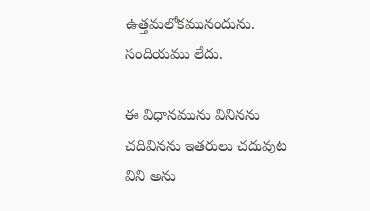ఉత్తమలోకమునందును. సందియము లేదు.

ఈ విధానమును వినినను చదివినను ఇతరులు చదువుట విని అను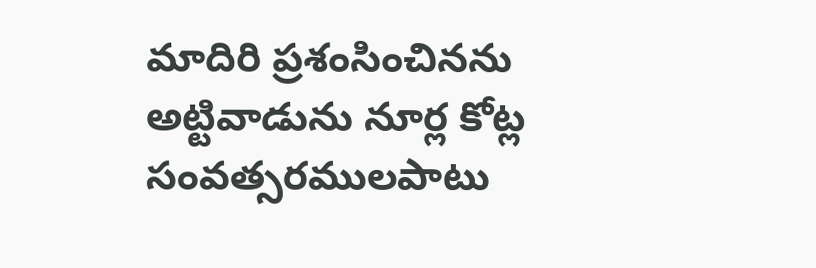మాదిరి ప్రశంసించినను అట్టివాడును నూర్ల కోట్ల సంవత్సరములపాటు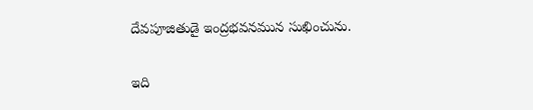దేవపూజితుడై ఇంద్రభవనమున సుఖించును.

ఇది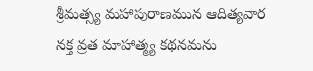శ్రీమత్స్య మహాపురాణమున ఆదిత్యవార నక్త వ్రత మాహాత్మ్య కథనమను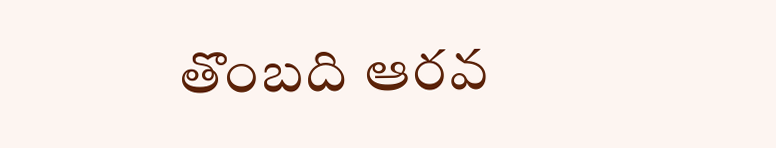తొంబది ఆరవ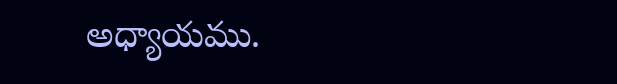అధ్యాయము.